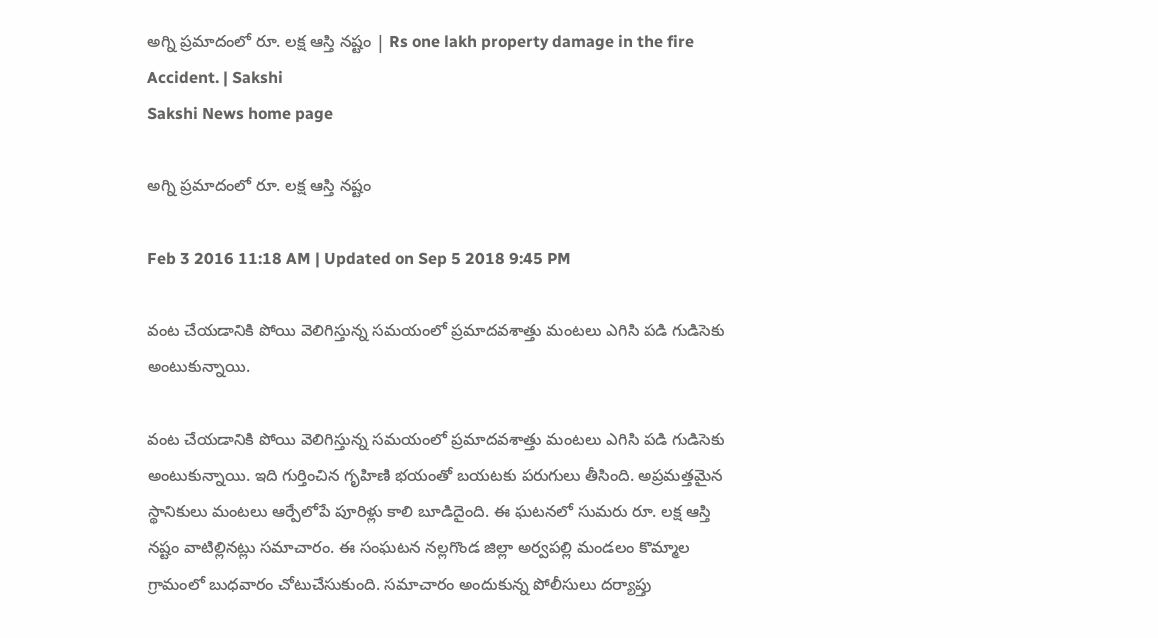అగ్ని ప్రమాదంలో రూ. లక్ష ఆస్తి నష్టం | Rs one lakh property damage in the fire Accident. | Sakshi
Sakshi News home page

అగ్ని ప్రమాదంలో రూ. లక్ష ఆస్తి నష్టం

Feb 3 2016 11:18 AM | Updated on Sep 5 2018 9:45 PM

వంట చేయడానికి పోయి వెలిగిస్తున్న సమయంలో ప్రమాదవశాత్తు మంటలు ఎగిసి పడి గుడిసెకు అంటుకున్నాయి.

వంట చేయడానికి పోయి వెలిగిస్తున్న సమయంలో ప్రమాదవశాత్తు మంటలు ఎగిసి పడి గుడిసెకు అంటుకున్నాయి. ఇది గుర్తించిన గృహిణి భయంతో బయటకు పరుగులు తీసింది. అప్రమత్తమైన స్థానికులు మంటలు ఆర్పేలోపే పూరిళ్లు కాలి బూడిదైంది. ఈ ఘటనలో సుమరు రూ. లక్ష ఆస్తి నష్టం వాటిల్లినట్లు సమాచారం. ఈ సంఘటన నల్లగొండ జిల్లా అర్వపల్లి మండలం కొమ్మాల గ్రామంలో బుధవారం చోటుచేసుకుంది. సమాచారం అందుకున్న పోలీసులు దర్యాప్తు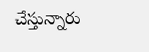చేస్తున్నారు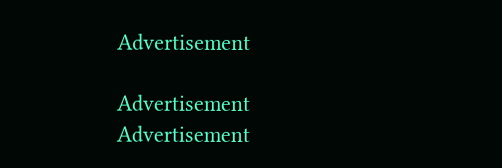Advertisement

Advertisement
Advertisement